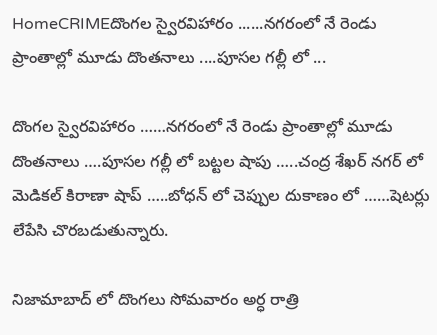HomeCRIMEదొంగల స్వైరవిహారం ......నగరంలో నే రెండు ప్రాంతాల్లో మూడు దొంతనాలు ....పూసల గల్లీ లో ...

దొంగల స్వైరవిహారం ……నగరంలో నే రెండు ప్రాంతాల్లో మూడు దొంతనాలు ….పూసల గల్లీ లో బట్టల షాపు …..చంద్ర శేఖర్ నగర్ లో మెడికల్ కిరాణా షాప్ …..బోధన్ లో చెప్పుల దుకాణం లో ……షెటర్లు లేపేసి చొరబడుతున్నారు.

నిజామాబాద్ లో దొంగలు సోమవారం అర్ధ రాత్రి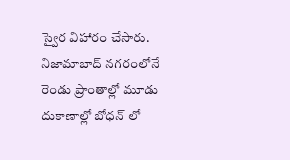స్వైర విహారం చేసారు. నిజామాబాద్ నగరంలోనే రెండు ప్రాంతాల్లో మూడు దుకాణాల్లో బోధన్ లో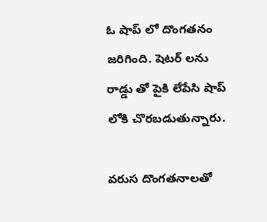ఓ షాప్ లో దొంగతనం జరిగింది. షెటర్ లను రాడ్డు తో పైకి లేపేసి షాప్ లోకి చొరబడుతున్నారు.

వరుస దొంగతనాలతో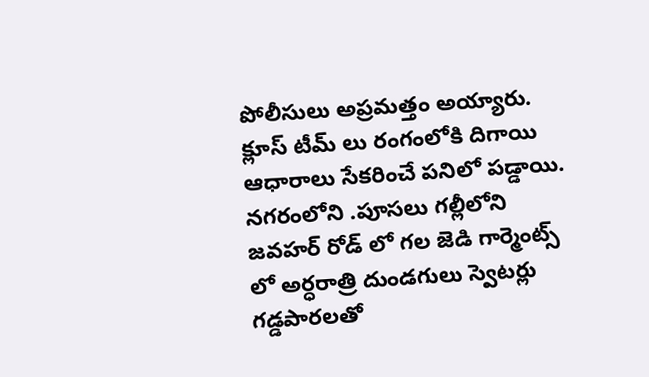పోలీసులు అప్రమత్తం అయ్యారు. క్లూస్ టీమ్ లు రంగంలోకి దిగాయి ఆధారాలు సేకరించే పనిలో పడ్డాయి. నగరంలోని .పూసలు గల్లీలోని జవహర్ రోడ్ లో గల జెడి గార్మెంట్స్ లో అర్ధరాత్రి దుండగులు స్వెటర్లు గడ్డపారలతో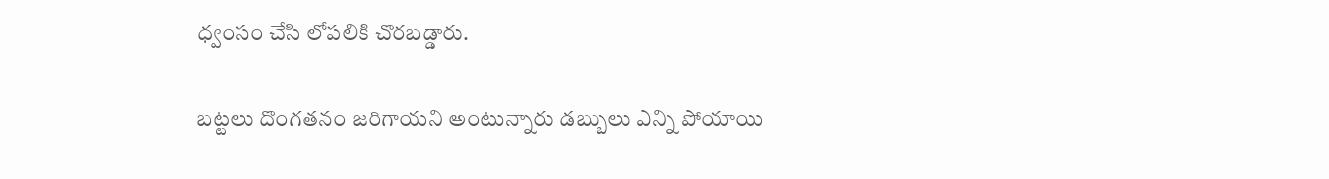ధ్వంసం చేసి లోపలికి చొరబడ్డారు.

బట్టలు దొంగతనం జరిగాయని అంటున్నారు డబ్బులు ఎన్ని పోయాయి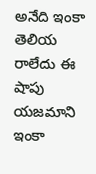అనేది ఇంకా తెలియ రాలేదు ఈ షాపు యజమాని ఇంకా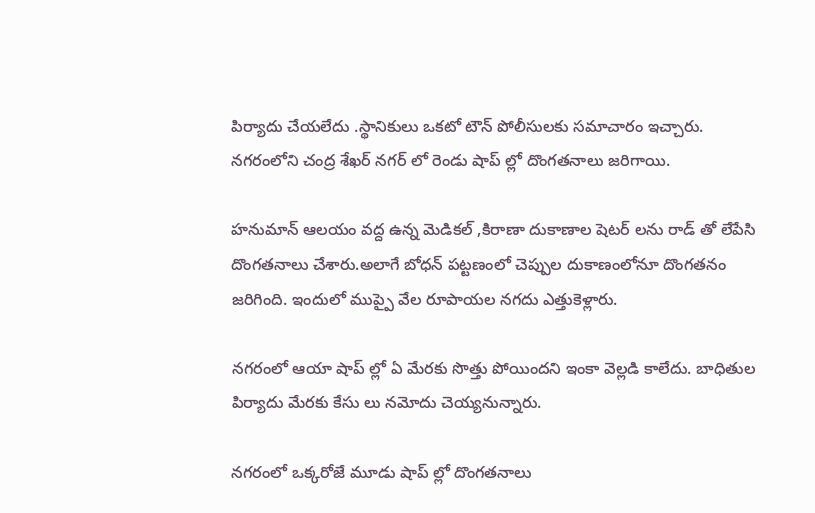పిర్యాదు చేయలేదు .స్థానికులు ఒకటో టౌన్ పోలీసులకు సమాచారం ఇచ్చారు. నగరంలోని చంద్ర శేఖర్ నగర్ లో రెండు షాప్ ల్లో దొంగతనాలు జరిగాయి.

హనుమాన్ ఆలయం వద్ద ఉన్న మెడికల్ ,కిరాణా దుకాణాల షెటర్ లను రాడ్ తో లేపేసి దొంగతనాలు చేశారు.అలాగే బోధన్ పట్టణంలో చెప్పుల దుకాణంలోనూ దొంగతనం జరిగింది. ఇందులో ముప్పై వేల రూపాయల నగదు ఎత్తుకెళ్లారు.

నగరంలో ఆయా షాప్ ల్లో ఏ మేరకు సొత్తు పోయిందని ఇంకా వెల్లడి కాలేదు. బాధితుల పిర్యాదు మేరకు కేసు లు నమోదు చెయ్యనున్నారు.

నగరంలో ఒక్కరోజే మూడు షాప్ ల్లో దొంగతనాలు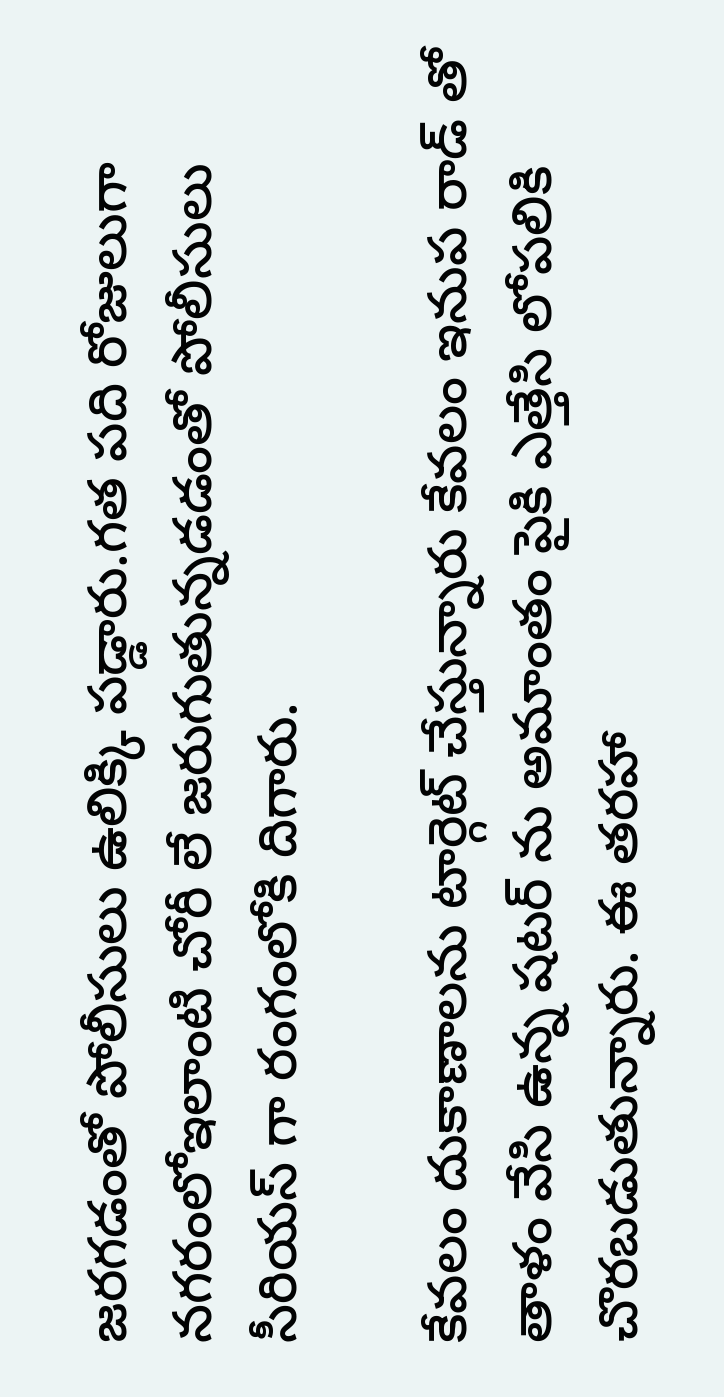జరగడంతో పోలీసులు ఉలిక్కి పడ్డారు.గత పది రోజులుగా నగరంలోఇలాంటి చోరీ లే జరుగుతున్నడడంతో పోలీసులు సీరియస్ గా రంగంలోకి దిగారు.

కేవలం దుకాణాలను టార్గెట్ చేస్తున్నారు కేవలం ఇనుప రాడ్ తో తాళం వేసి ఉన్న షటర్ ను అమాంతం పైకి ఎత్తేసి లోపలికి చొరబడుతున్నారు. ఈ తరహా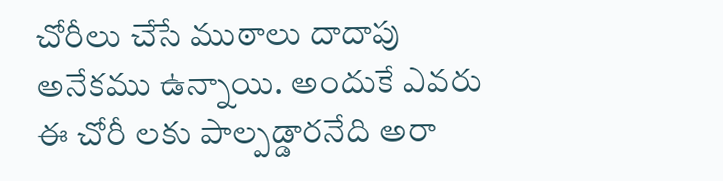చోరీలు చేసే ముఠాలు దాదాపు అనేకము ఉన్నాయి. అందుకే ఎవరు ఈ చోరీ లకు పాల్పడ్డారనేది అరా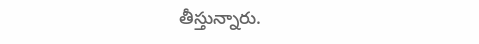తీస్తున్నారు.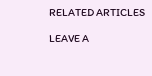RELATED ARTICLES

LEAVE A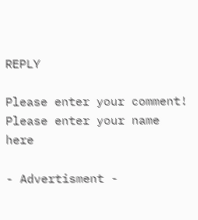REPLY

Please enter your comment!
Please enter your name here

- Advertisment -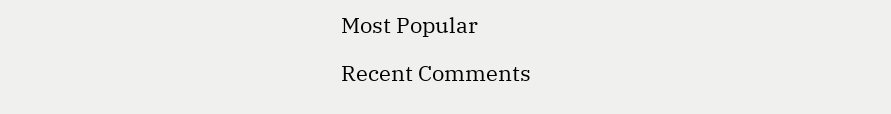Most Popular

Recent Comments